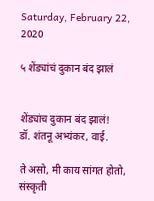Saturday, February 22, 2020

५ शेंड्यांचं दुकान बंद झालं


शेंड्यांच दुकान बंद झालं!
डॉ. शंतनू अभ्यंकर, वाई.

ते असो, मी काय सांगत होतो, संस्कृती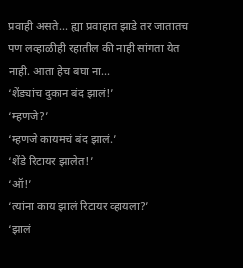प्रवाही असते... ह्या प्रवाहात झाडे तर जातातच पण लव्हाळीही रहातील की नाही सांगता येत नाही. आता हेच बघा ना...
‘शेंड्यांच दुकान बंद झालं!’
‘म्हणजे?’
‘म्हणजे कायमचं बंद झालं.’
‘शेंडे रिटायर झालेत!’
‘ऑ!’
‘त्यांना काय झालं रिटायर व्हायला?’
‘झालं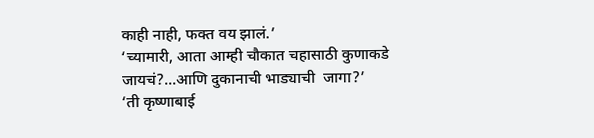काही नाही, फक्त वय झालं.’
‘च्यामारी, आता आम्ही चौकात चहासाठी कुणाकडे जायचं?...आणि दुकानाची भाड्याची  जागा?’
‘ती कृष्णाबाई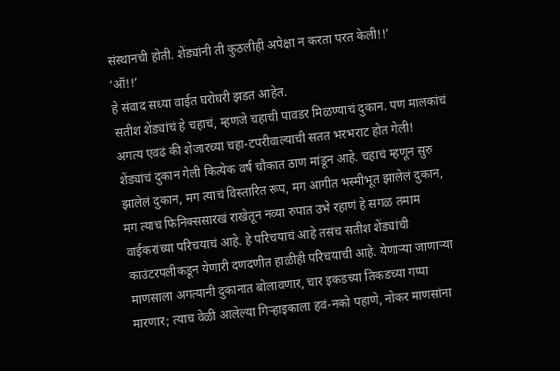संस्थानची होती. शेंड्यांनी ती कुठलीही अपेक्षा न करता परत केली!!’
‘ऑ!!’
हे संवाद सध्या वाईत घरोघरी झडत आहेत.
सतीश शेंड्यांचं हे चहाचं, म्हणजे चहाची पावडर मिळण्याचं दुकान. पण मालकांचं अगत्य एवढं की शेजारच्या चहा-टपरीवाल्याची सतत भरभराट होत गेली!
शेंड्यांचं दुकान गेली कित्येक वर्ष चौकात ठाण मांडून आहे. चहाचं म्हणून सुरु झालेलं दुकान, मग त्याचं विस्तारित रूप, मग आगीत भस्मीभूत झालेलं दुकान, मग त्याच फिनिक्ससारखं राखेतून नव्या रुपात उभे रहाणं हे सगळ तमाम वाईकरांच्या परिचयाचं आहे. हे परिचयाचं आहे तसंच सतीश शेंड्यांची काउंटरपलीकडून येणारी दणदणीत हाळीही परिचयाची आहे. येणाऱ्या जाणाऱ्या माणसाला अगत्यानी दुकानात बोलावणार, चार इकडच्या तिकडच्या गप्पा मारणार; त्याच वेळी आलेल्या गिऱ्हाइकाला हवं-नको पहाणे, नोकर माणसांना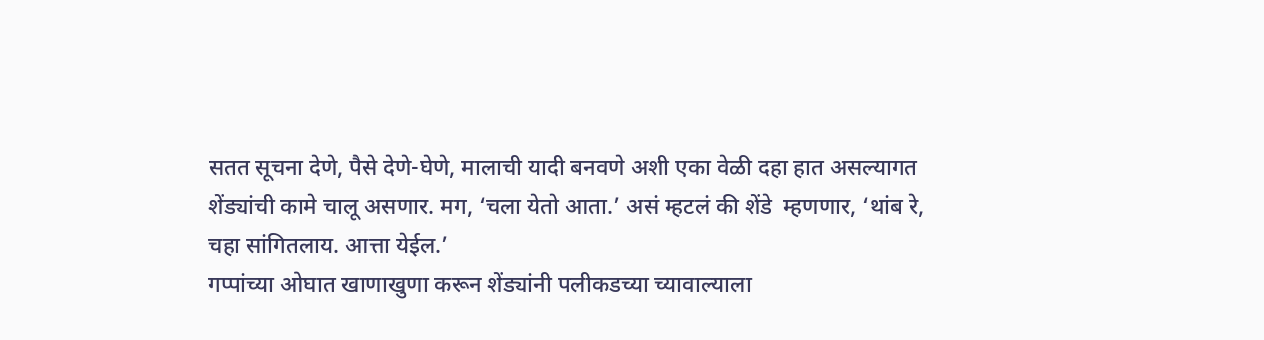सतत सूचना देणे, पैसे देणे-घेणे, मालाची यादी बनवणे अशी एका वेळी दहा हात असल्यागत शेंड्यांची कामे चालू असणार. मग, ‘चला येतो आता.’ असं म्हटलं की शेंडे  म्हणणार, ‘थांब रे, चहा सांगितलाय. आत्ता येईल.’
गप्पांच्या ओघात खाणाखुणा करून शेंड्यांनी पलीकडच्या च्यावाल्याला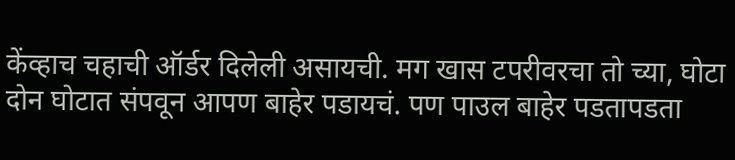केंव्हाच चहाची ऑर्डर दिलेली असायची. मग खास टपरीवरचा तो च्या, घोटा दोन घोटात संपवून आपण बाहेर पडायचं. पण पाउल बाहेर पडतापडता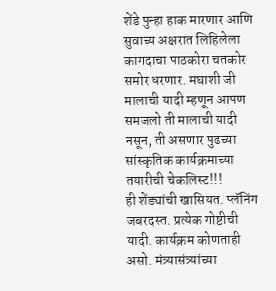शेंडे पुन्हा हाक मारणार आणि सुवाच्य अक्षरात लिहिलेला  कागदाचा पाठकोरा चतकोर समोर धरणार. मघाशी जी मालाची यादी म्हणून आपण समजलो ती मालाची यादी नसून, ती असणार पुढच्या सांस्कृतिक कार्यक्रमाच्या तयारीची चेकलिस्ट!!!
ही शेंड्यांची खासियत. प्लॅनिंग जबरदस्त. प्रत्येक गोष्टीची यादी. कार्यक्रम कोणताही असो. मंत्र्यासंत्र्यांच्या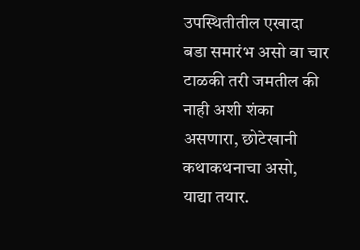उपस्थितीतील एखादा बडा समारंभ असो वा चार टाळकी तरी जमतील की नाही अशी शंका असणारा, छोटेखानी कथाकथनाचा असो, याद्या तयार.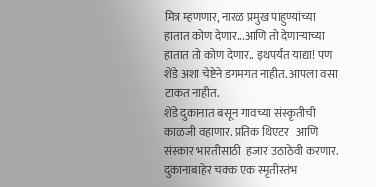मित्र म्हणणार, नारळ प्रमुख पाहुण्यांच्या हातात कोण देणार...आणि तो देणाऱ्याच्या हातात तो कोण देणार.. इथपर्यंत याद्या! पण शेंडे अशा चेष्टेने डगमगत नाहीत. आपला वसा टाकत नाहीत.
शेंडे दुकानात बसून गावच्या संस्कृतीची काळजी वहाणार. प्रतिक थिएटर   आणि संस्कार भारतीसाठी  हजार उठाठेवी करणार.  दुकानाबाहेर चक्क एक स्मृतीस्तंभ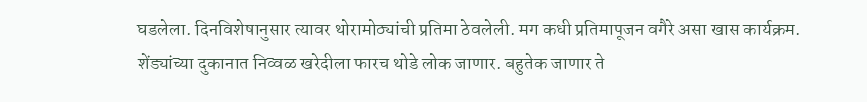घडलेला. दिनविशेषानुसार त्यावर थोरामोठ्यांची प्रतिमा ठेवलेली. मग कधी प्रतिमापूजन वगैरे असा खास कार्यक्रम. शेंड्यांच्या दुकानात निव्वळ खरेदीला फारच थोडे लोक जाणार. बहुतेक जाणार ते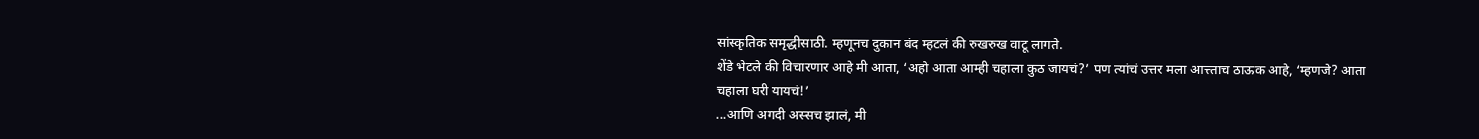सांस्कृतिक समृद्धीसाठी. म्हणूनच दुकान बंद म्हटलं की रुखरुख वाटू लागते.
शेंडे भेटले की विचारणार आहे मी आता, ‘अहो आता आम्ही चहाला कुठ जायचं?’ पण त्यांचं उत्तर मला आत्त्ताच ठाऊक आहे, ‘म्हणजे? आता चहाला घरी यायचं!’
...आणि अगदी अस्सच झालं, मी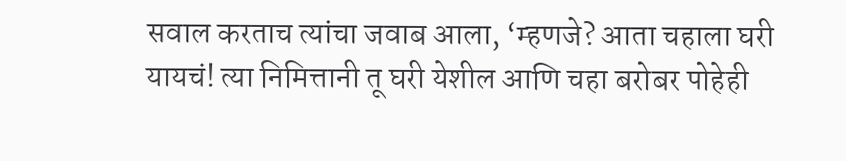सवाल करताच त्यांचा जवाब आला, ‘म्हणजे? आता चहाला घरी यायचं! त्या निमित्तानी तू घरी येशील आणि चहा बरोबर पोहेही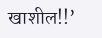खाशील!!’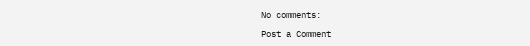No comments:

Post a Comment